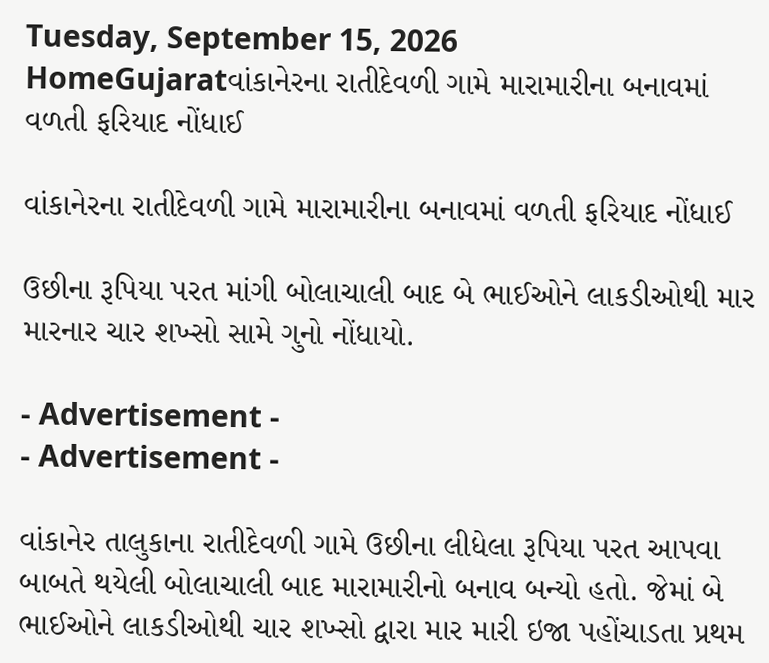Tuesday, September 15, 2026
HomeGujaratવાંકાનેરના રાતીદેવળી ગામે મારામારીના બનાવમાં વળતી ફરિયાદ નોંધાઈ

વાંકાનેરના રાતીદેવળી ગામે મારામારીના બનાવમાં વળતી ફરિયાદ નોંધાઈ

ઉછીના રૂપિયા પરત માંગી બોલાચાલી બાદ બે ભાઈઓને લાકડીઓથી માર મારનાર ચાર શખ્સો સામે ગુનો નોંધાયો.

- Advertisement -
- Advertisement -

વાંકાનેર તાલુકાના રાતીદેવળી ગામે ઉછીના લીધેલા રૂપિયા પરત આપવા બાબતે થયેલી બોલાચાલી બાદ મારામારીનો બનાવ બન્યો હતો. જેમાં બે ભાઈઓને લાકડીઓથી ચાર શખ્સો દ્વારા માર મારી ઇજા પહોંચાડતા પ્રથમ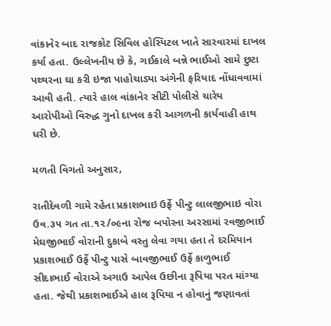વાંકાનેર બાદ રાજકોટ સિવિલ હોસ્પિટલ ખાતે સારવારમાં દાખલ કર્યા હતા. ઉલ્લેખનીય છે કે, ગઈકાલે બન્ને ભાઈઓ સામે છુટા પથ્થરના ઘા કરી ઇજા પાહોચાડ્યા અંગેની ફરિયાદ નોંધાવવામાં આવી હતી. ત્યારે હાલ વાંકાનેર સીટી પોલીસે ચારેય આરોપીઓ વિરુદ્ધ ગુનો દાખલ કરી આગળની કાર્યવાહી હાથ ધરી છે.

મળતી વિગતો અનુસાર,

રાતીદેવળી ગામે રહેતા પ્રકાશભાઇ ઉર્ફે પીન્ટુ લાલજીભાઇ વોરા ઉવ.૩૫ ગત તા.૧૨/૦૯ના રોજ બપોરના અરસામાં રવજીભાઈ મેઘજીભાઈ વોરાની દુકાબે વસ્તુ લેવા ગયા હતા તે દરમિયાન પ્રકાશભાઈ ઉર્ફે પીન્ટુ પાસે બાવજીભાઈ ઉર્ફે કાળુભાઈ સીદાભાઈ વોરાએ અગાઉ આપેલ ઉછીના રૂપિયા પરત માંગ્યા હતા. જેથી પ્રકાશભાઈએ હાલ રૂપિયા ન હોવાનું જણાવતાં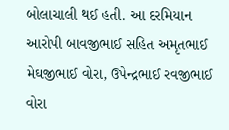બોલાચાલી થઈ હતી. આ દરમિયાન આરોપી બાવજીભાઈ સહિત અમૃતભાઈ મેઘજીભાઈ વોરા, ઉપેન્દ્રભાઈ રવજીભાઈ વોરા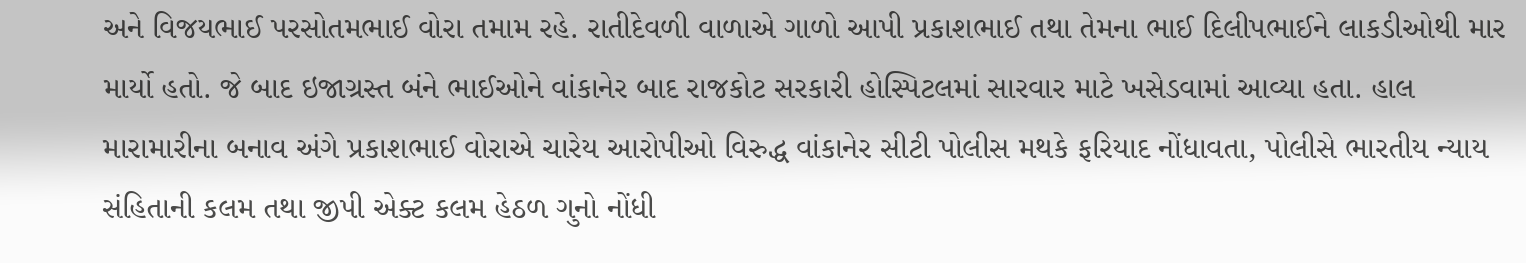અને વિજયભાઈ પરસોતમભાઈ વોરા તમામ રહે. રાતીદેવળી વાળાએ ગાળો આપી પ્રકાશભાઈ તથા તેમના ભાઈ દિલીપભાઈને લાકડીઓથી માર માર્યો હતો. જે બાદ ઇજાગ્રસ્ત બંને ભાઈઓને વાંકાનેર બાદ રાજકોટ સરકારી હોસ્પિટલમાં સારવાર માટે ખસેડવામાં આવ્યા હતા. હાલ મારામારીના બનાવ અંગે પ્રકાશભાઈ વોરાએ ચારેય આરોપીઓ વિરુદ્ધ વાંકાનેર સીટી પોલીસ મથકે ફરિયાદ નોંધાવતા, પોલીસે ભારતીય ન્યાય સંહિતાની કલમ તથા જીપી એક્ટ કલમ હેઠળ ગુનો નોંધી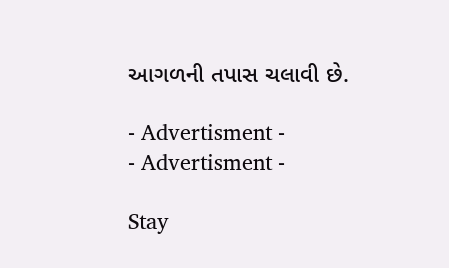આગળની તપાસ ચલાવી છે.

- Advertisment -
- Advertisment -

Stay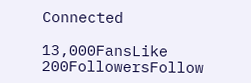Connected

13,000FansLike
200FollowersFollow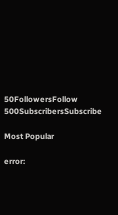50FollowersFollow
500SubscribersSubscribe

Most Popular

error: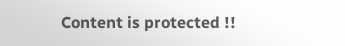Content is protected !!